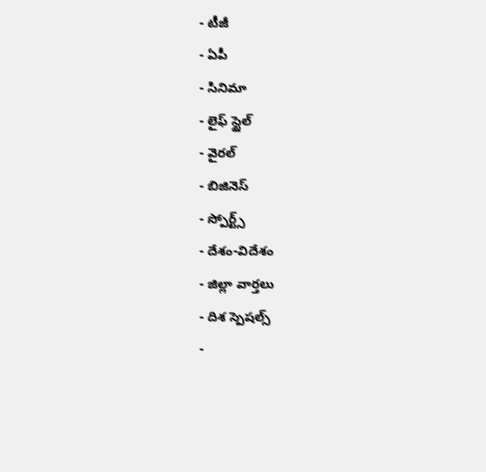- టీజీ
- ఏపీ
- సినిమా
- లైఫ్ స్టైల్
- వైరల్
- బిజినెస్
- స్పోర్ట్స్
- దేశం-విదేశం
- జిల్లా వార్తలు
- దిశ స్పెషల్స్
-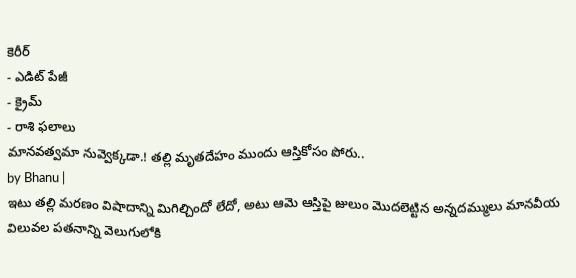కెరీర్
- ఎడిట్ పేజీ
- క్రైమ్
- రాశి ఫలాలు
మానవత్వమా నువ్వెక్కడా.! తల్లి మృతదేహం ముందు ఆస్తికోసం పోరు..
by Bhanu |
ఇటు తల్లి మరణం విషాదాన్ని మిగిల్చిందో లేదో, అటు ఆమె ఆస్తిపై జులుం మొదలెట్టిన అన్నదమ్ములు మానవీయ విలువల పతనాన్ని వెలుగులోకి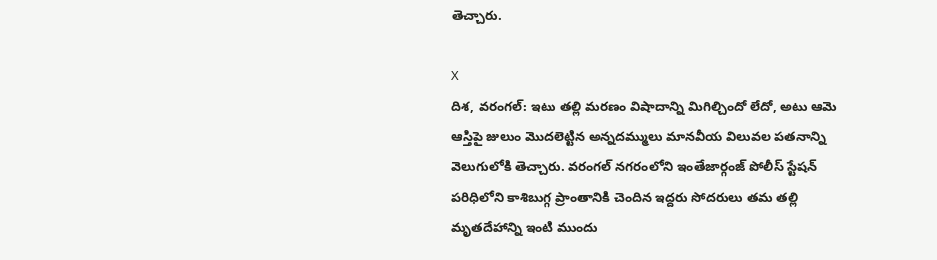తెచ్చారు.

X
దిశ, వరంగల్: ఇటు తల్లి మరణం విషాదాన్ని మిగిల్చిందో లేదో, అటు ఆమె ఆస్తిపై జులుం మొదలెట్టిన అన్నదమ్ములు మానవీయ విలువల పతనాన్ని వెలుగులోకి తెచ్చారు. వరంగల్ నగరంలోని ఇంతేజార్గంజ్ పోలీస్ స్టేషన్ పరిధిలోని కాశిబుగ్గ ప్రాంతానికి చెందిన ఇద్దరు సోదరులు తమ తల్లి మృతదేహాన్ని ఇంటి ముందు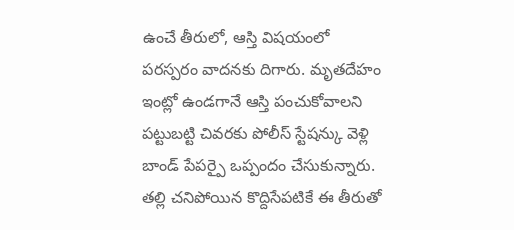ఉంచే తీరులో, ఆస్తి విషయంలో పరస్పరం వాదనకు దిగారు. మృతదేహం ఇంట్లో ఉండగానే ఆస్తి పంచుకోవాలని పట్టుబట్టి చివరకు పోలీస్ స్టేషన్కు వెళ్లి బాండ్ పేపర్పై ఒప్పందం చేసుకున్నారు.
తల్లి చనిపోయిన కొద్దిసేపటికే ఈ తీరుతో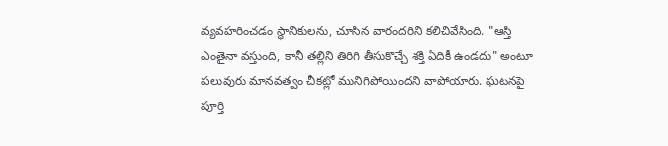వ్యవహరించడం స్థానికులను, చూసిన వారందరిని కలిచివేసింది. "ఆస్తి ఎంతైనా వస్తుంది, కానీ తల్లిని తిరిగి తీసుకొచ్చే శక్తి ఏదికీ ఉండదు" అంటూ పలువురు మానవత్వం చీకట్లో మునిగిపోయిందని వాపోయారు. ఘటనపై పూర్తి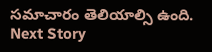సమాచారం తెలియాల్సి ఉంది.
Next Story